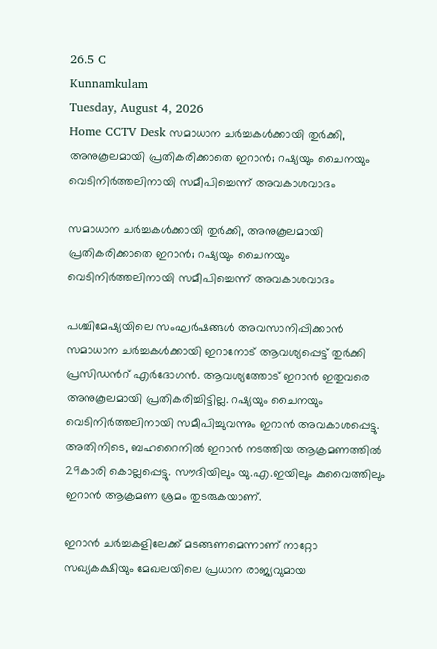26.5 C
Kunnamkulam
Tuesday, August 4, 2026
Home CCTV Desk സമാധാന ചർച്ചകൾക്കായി തുർക്കി, അനുകൂലമായി പ്രതികരിക്കാതെ ഇറാൻ; റഷ്യയും ചൈനയും വെടിനിർത്തലിനായി സമീപിച്ചെന്ന് അവകാശവാദം

സമാധാന ചർച്ചകൾക്കായി തുർക്കി, അനുകൂലമായി പ്രതികരിക്കാതെ ഇറാൻ; റഷ്യയും ചൈനയും വെടിനിർത്തലിനായി സമീപിച്ചെന്ന് അവകാശവാദം

പശ്ചിമേഷ്യയിലെ സംഘർഷങ്ങൾ അവസാനിപ്പിക്കാൻ സമാധാന ചർച്ചകൾക്കായി ഇറാനോട് ആവശ്യപ്പെട്ട് തുർക്കി പ്രസിഡന്‍റ് എർദോഗൻ. ആവശ്യത്തോട് ഇറാൻ ഇതുവരെ അനുകൂലമായി പ്രതികരിച്ചിട്ടില്ല. റഷ്യയും ചൈനയും വെടിനിർത്തലിനായി സമീപിച്ചുവന്നും ഇറാൻ അവകാശപ്പെട്ടു. അതിനിടെ, ബഹറൈനിൽ ഇറാൻ നടത്തിയ ആക്രമണത്തിൽ 29കാരി കൊല്ലപ്പെട്ടു. സൗദിയിലും യു.എ.ഇയിലും കുവൈത്തിലും ഇറാൻ ആക്രമണ ശ്രമം തുടരുകയാണ്.

ഇറാൻ ചർച്ചകളിലേക്ക് മടങ്ങണമെന്നാണ് നാറ്റോ സഖ്യകക്ഷിയും മേഖലയിലെ പ്രധാന രാജ്യവുമായ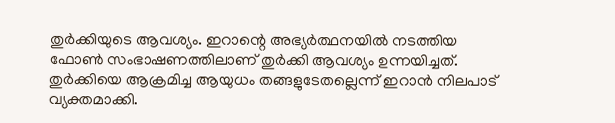തുർക്കിയുടെ ആവശ്യം. ഇറാന്റെ അഭ്യർത്ഥനയിൽ നടത്തിയ ഫോൺ സംഭാഷണത്തിലാണ് തുർക്കി ആവശ്യം ഉന്നയിച്ചത്. തുർക്കിയെ ആക്രമിച്ച ആയുധം തങ്ങളുടേതല്ലെന്ന് ഇറാൻ നിലപാട് വ്യക്തമാക്കി.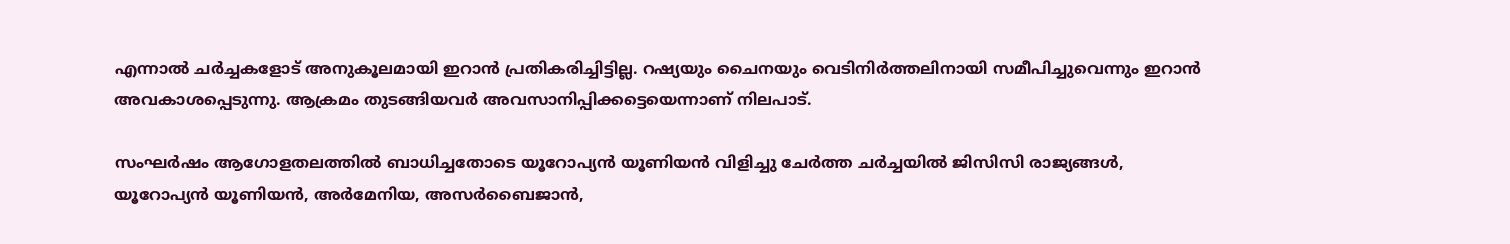എന്നാല്‍ ചർച്ചകളോട് അനുകൂലമായി ഇറാൻ പ്രതികരിച്ചിട്ടില്ല. റഷ്യയും ചൈനയും വെടിനിർത്തലിനായി സമീപിച്ചുവെന്നും ഇറാൻ അവകാശപ്പെടുന്നു. ആക്രമം തുടങ്ങിയവർ അവസാനിപ്പിക്കട്ടെയെന്നാണ് നിലപാട്.

സംഘർഷം ആഗോളതലത്തിൽ ബാധിച്ചതോടെ യൂറോപ്യൻ യൂണിയൻ വിളിച്ചു ചേർത്ത ചർച്ചയിൽ ജിസിസി രാജ്യങ്ങൾ, യൂറോപ്യൻ യൂണിയൻ, അർമേനിയ, അസർബൈജാൻ,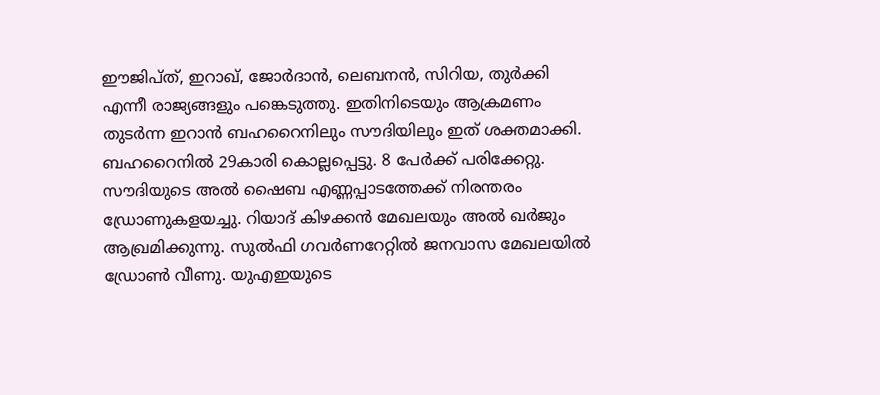ഈജിപ്ത്, ഇറാഖ്, ജോർദാൻ, ലെബനൻ, സിറിയ, തുർക്കി എന്നീ രാജ്യങ്ങളും പങ്കെടുത്തു. ഇതിനിടെയും ആക്രമണം തുടർന്ന ഇറാൻ ബഹറൈനിലും സൗദിയിലും ഇത് ശക്തമാക്കി. ബഹറൈനിൽ 29കാരി കൊല്ലപ്പെട്ടു. 8 പേർക്ക് പരിക്കേറ്റു. സൗദിയുടെ അൽ ഷൈബ എണ്ണപ്പാടത്തേക്ക് നിരന്തരം ഡ്രോണുകളയച്ചു. റിയാദ് കിഴക്കൻ മേഖലയും അൽ ഖർജും ആഖ്രമിക്കുന്നു. സുൽഫി ഗവർണറേറ്റിൽ ജനവാസ മേഖലയിൽ ഡ്രോൺ വീണു. യുഎഇയുടെ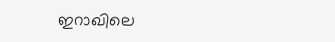ഇറാഖിലെ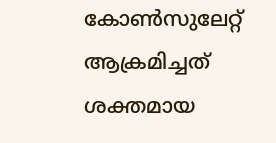കോൺസുലേറ്റ് ആക്രമിച്ചത് ശക്തമായ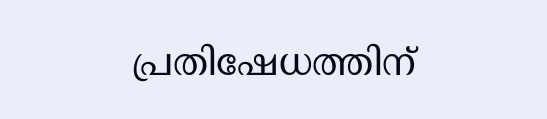പ്രതിഷേധത്തിന്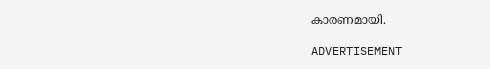കാരണമായി.

ADVERTISEMENT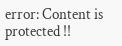error: Content is protected !!